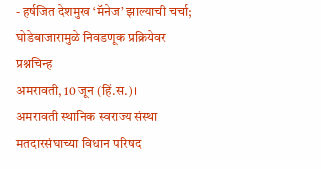- हर्षजित देशमुख ‘मॅनेज’ झाल्याची चर्चा; घोडेबाजारामुळे निवडणूक प्रक्रियेवर प्रश्नचिन्ह
अमरावती, 10 जून (हिं.स.)।
अमरावती स्थानिक स्वराज्य संस्था मतदारसंघाच्या विधान परिषद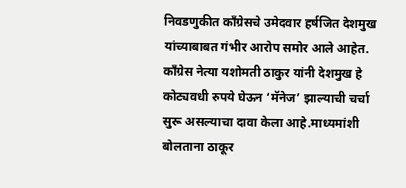निवडणुकीत काँग्रेसचे उमेदवार हर्षजित देशमुख यांच्याबाबत गंभीर आरोप समोर आले आहेत. काँग्रेस नेत्या यशोमती ठाकुर यांनी देशमुख हे कोट्यवधी रुपये घेऊन ‘मॅनेज’ झाल्याची चर्चा सुरू असल्याचा दावा केला आहे.माध्यमांशी बोलताना ठाकूर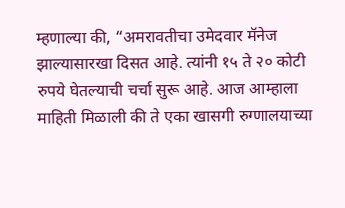म्हणाल्या की, “अमरावतीचा उमेदवार मॅनेज झाल्यासारखा दिसत आहे. त्यांनी १५ ते २० कोटी रुपये घेतल्याची चर्चा सुरू आहे. आज आम्हाला माहिती मिळाली की ते एका खासगी रुग्णालयाच्या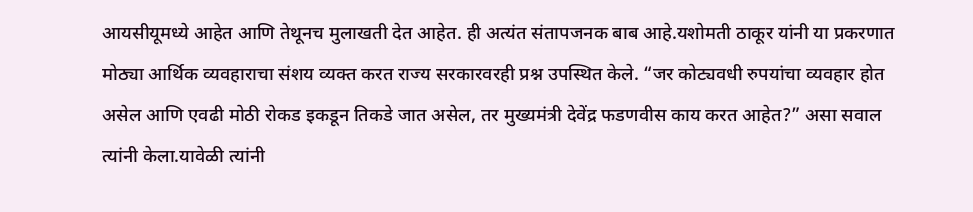आयसीयूमध्ये आहेत आणि तेथूनच मुलाखती देत आहेत. ही अत्यंत संतापजनक बाब आहे.यशोमती ठाकूर यांनी या प्रकरणात मोठ्या आर्थिक व्यवहाराचा संशय व्यक्त करत राज्य सरकारवरही प्रश्न उपस्थित केले. “जर कोट्यवधी रुपयांचा व्यवहार होत असेल आणि एवढी मोठी रोकड इकडून तिकडे जात असेल, तर मुख्यमंत्री देवेंद्र फडणवीस काय करत आहेत?” असा सवाल त्यांनी केला.यावेळी त्यांनी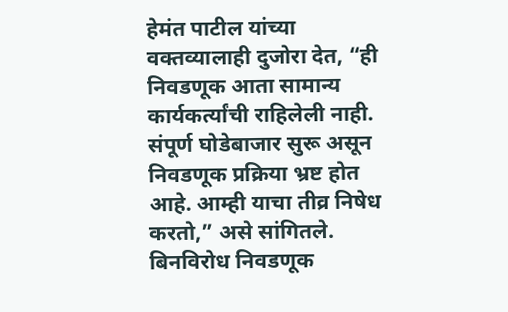हेमंत पाटील यांच्या वक्तव्यालाही दुजोरा देत, “ही निवडणूक आता सामान्य कार्यकर्त्यांची राहिलेली नाही. संपूर्ण घोडेबाजार सुरू असून निवडणूक प्रक्रिया भ्रष्ट होत आहे. आम्ही याचा तीव्र निषेध करतो,” असे सांगितले.
बिनविरोध निवडणूक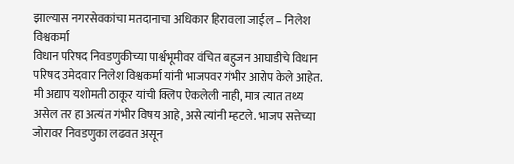झाल्यास नगरसेवकांचा मतदानाचा अधिकार हिरावला जाईल – निलेश विश्वकर्मा
विधान परिषद निवडणुकीच्या पार्श्वभूमीवर वंचित बहुजन आघाडीचे विधान परिषद उमेदवार निलेश विश्वकर्मा यांनी भाजपवर गंभीर आरोप केले आहेत. मी अद्याप यशोमती ठाकूर यांची क्लिप ऐकलेली नाही, मात्र त्यात तथ्य असेल तर हा अत्यंत गंभीर विषय आहे, असे त्यांनी म्हटले. भाजप सत्तेच्या जोरावर निवडणुका लढवत असून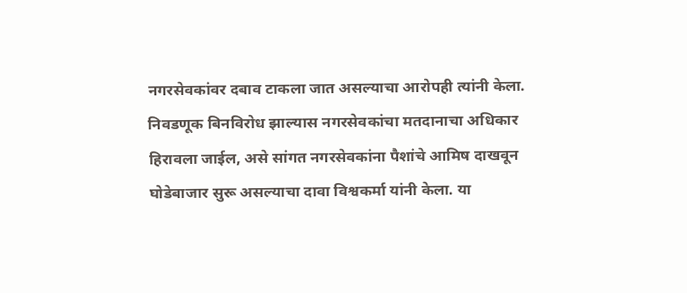नगरसेवकांवर दबाव टाकला जात असल्याचा आरोपही त्यांनी केला. निवडणूक बिनविरोध झाल्यास नगरसेवकांचा मतदानाचा अधिकार हिरावला जाईल, असे सांगत नगरसेवकांना पैशांचे आमिष दाखवून घोडेबाजार सुरू असल्याचा दावा विश्वकर्मा यांनी केला. या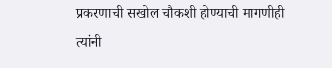प्रकरणाची सखोल चौकशी होण्याची मागणीही त्यांनी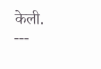केली.
---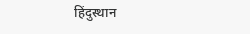हिंदुस्थान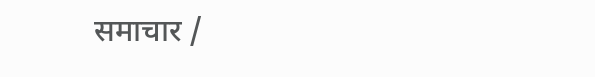समाचार /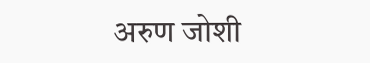अरुण जोशी